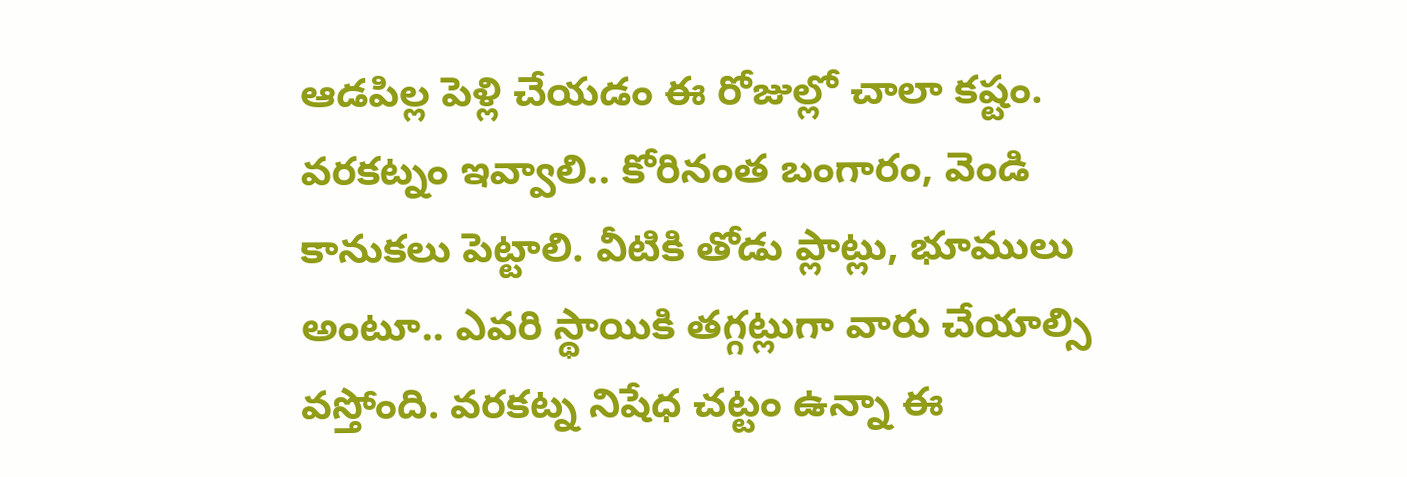ఆడపిల్ల పెళ్లి చేయడం ఈ రోజుల్లో చాలా కష్టం. వరకట్నం ఇవ్వాలి.. కోరినంత బంగారం, వెండి కానుకలు పెట్టాలి. వీటికి తోడు ప్లాట్లు, భూములు అంటూ.. ఎవరి స్థాయికి తగ్గట్లుగా వారు చేయాల్సి వస్తోంది. వరకట్న నిషేధ చట్టం ఉన్నా ఈ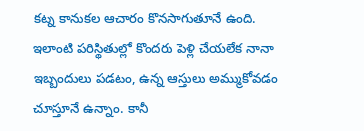కట్న కానుకల ఆచారం కొనసాగుతూనే ఉంది. ఇలాంటి పరిస్థితుల్లో కొందరు పెళ్లి చేయలేక నానా ఇబ్బందులు పడటం, ఉన్న ఆస్తులు అమ్ముకోవడం చూస్తూనే ఉన్నాం. కానీ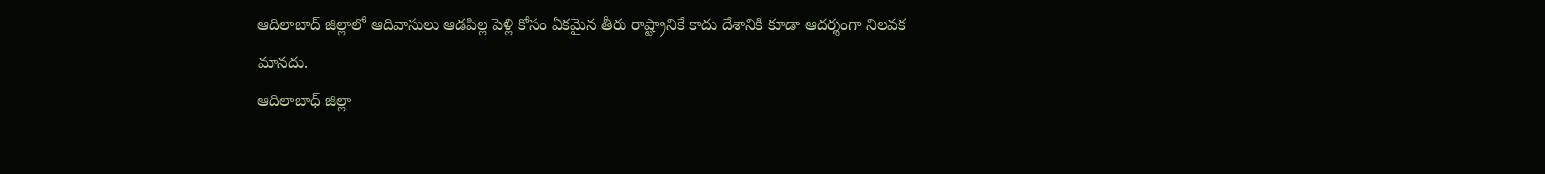ఆదిలాబాద్ జిల్లాలో ఆదివాసులు ఆడపిల్ల పెళ్లి కోసం ఏకమైన తీరు రాష్ట్రానికే కాదు దేశానికి కూడా ఆదర్శంగా నిలవక మానదు.
ఆదిలాబాధ్ జిల్లా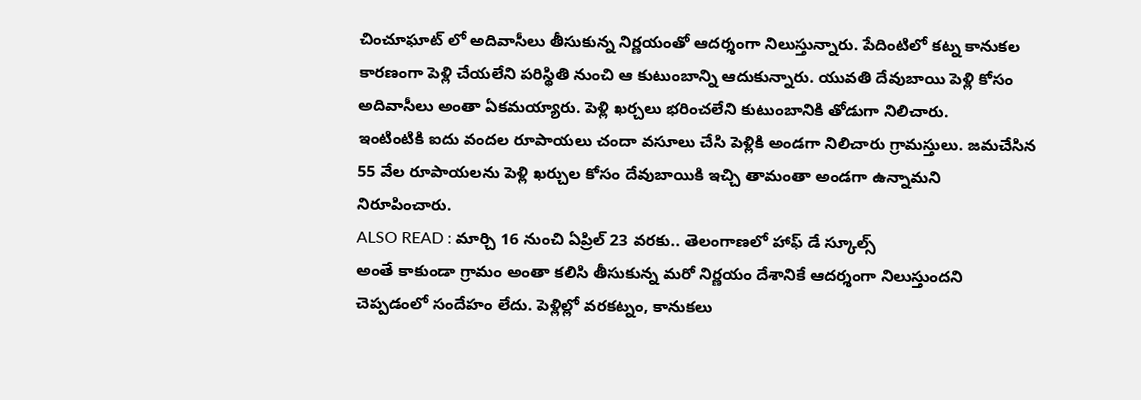చించూఘాట్ లో అదివాసీలు తీసుకున్న నిర్ణయంతో ఆదర్శంగా నిలుస్తున్నారు. పేదింటిలో కట్న కానుకల కారణంగా పెళ్లి చేయలేని పరిస్థితి నుంచి ఆ కుటుంబాన్ని ఆదుకున్నారు. యువతి దేవుబాయి పెళ్లి కోసం అదివాసీలు అంతా ఏకమయ్యారు. పెళ్లి ఖర్చలు భరించలేని కుటుంబానికి తోడుగా నిలిచారు.
ఇంటింటికి ఐదు వందల రూపాయలు చందా వసూలు చేసి పెళ్లికి అండగా నిలిచారు గ్రామస్తులు. జమచేసిన 55 వేల రూపాయలను పెళ్లి ఖర్చుల కోసం దేవుబాయికి ఇచ్చి తామంతా అండగా ఉన్నామని నిరూపించారు.
ALSO READ : మార్చి 16 నుంచి ఏప్రిల్ 23 వరకు.. తెలంగాణలో హాఫ్ డే స్కూల్స్
అంతే కాకుండా గ్రామం అంతా కలిసి తీసుకున్న మరో నిర్ణయం దేశానికే ఆదర్శంగా నిలుస్తుందని చెప్పడంలో సందేహం లేదు. పెళ్లిల్లో వరకట్నం, కానుకలు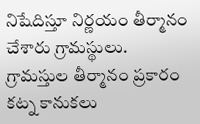నిషేదిస్తూ నిర్ణయం తీర్మానం చేశారు గ్రామస్థులు. గ్రామస్తుల తీర్మానం ప్రకారం కట్న కానుకలు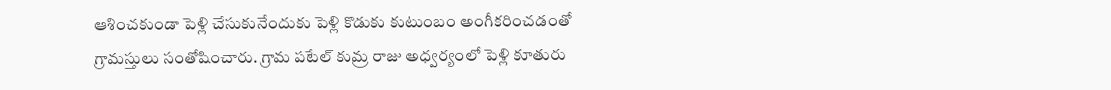ఆశించకుండా పెళ్లి చేసుకునేందుకు పెళ్లి కొడుకు కుటుంబం అంగీకరించడంతో గ్రామస్తులు సంతోషించారు. గ్రామ పటేల్ కుమ్ర రాజు అధ్వర్యంలో పెళ్లి కూతురు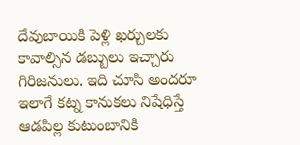దేవుబాయికి పెళ్లి ఖర్చులకు కావాల్సిన డబ్బులు ఇచ్చారు గిరిజనులు. ఇది చూసి అందరూ ఇలాగే కట్న కానుకలు నిషేధిస్తే ఆడపిల్ల కుటుంబానికి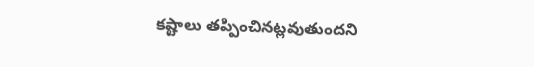కష్టాలు తప్పించినట్లవుతుందని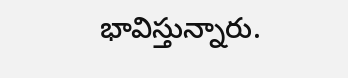భావిస్తున్నారు.